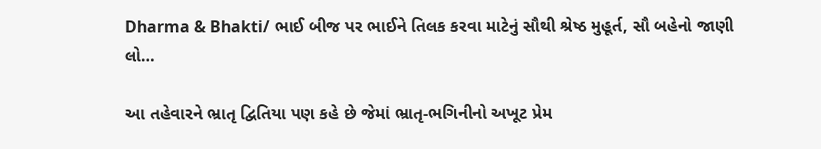Dharma & Bhakti/ ભાઈ બીજ પર ભાઈને તિલક કરવા માટેનું સૌથી શ્રેષ્ઠ મુહૂર્ત, સૌ બહેનો જાણી લો…

આ તહેવારને ભ્રાતૃ દ્વિતિયા પણ કહે છે જેમાં ભ્રાતૃ-ભગિનીનો અખૂટ પ્રેમ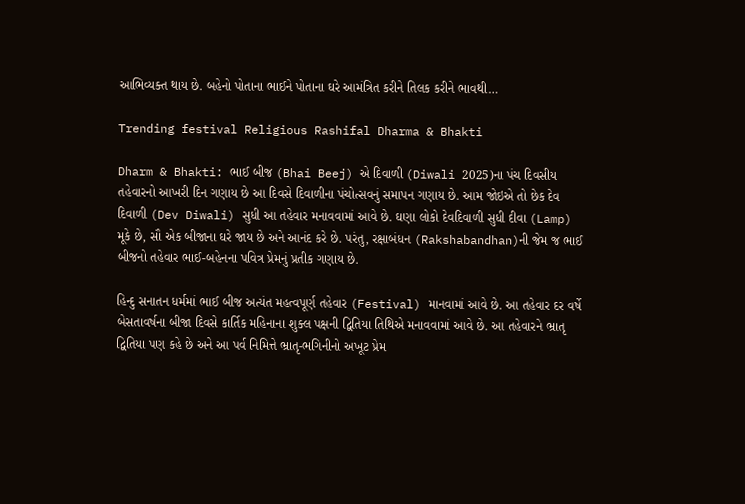આભિવ્યક્ત થાય છે. બહેનો પોતાના ભાઈને પોતાના ઘરે આમંત્રિત કરીને તિલક કરીને ભાવથી…

Trending festival Religious Rashifal Dharma & Bhakti

Dharm & Bhakti: ભાઈ બીજ (Bhai Beej) એ દિવાળી (Diwali 2025)ના પંચ દિવસીય તહેવારનો આખરી દિન ગણાય છે આ દિવસે દિવાળીના પંચોત્સવનું સમાપન ગણાય છે. આમ જોઇએ તો છેક દેવ દિવાળી (Dev Diwali) સુધી આ તહેવાર મનાવવામાં આવે છે. ઘણા લોકો દેવદિવાળી સુધી દીવા (Lamp) મૂકે છે, સૌ એક બીજાના ઘરે જાય છે અને આનંદ કરે છે. પરંતુ, રક્ષાબંધન (Rakshabandhan)ની જેમ જ ભાઈ બીજનો તહેવાર ભાઈ-બહેનના પવિત્ર પ્રેમનું પ્રતીક ગણાય છે.

હિન્દુ સનાતન ધર્મમાં ભાઈ બીજ અત્યંત મહત્વપૂર્ણ તહેવાર (Festival) માનવામાં આવે છે. આ તહેવાર દર વર્ષે બેસતાવર્ષના બીજા દિવસે કાર્તિક મહિનાના શુક્લ પક્ષની દ્વિતિયા તિથિએ મનાવવામાં આવે છે. આ તહેવારને ભ્રાતૃ દ્વિતિયા પણ કહે છે અને આ પર્વ નિમિત્તે ભ્રાતૃ-ભગિનીનો અખૂટ પ્રેમ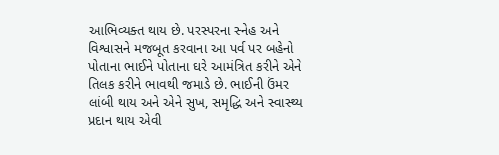આભિવ્યક્ત થાય છે. પરસ્પરના સ્નેહ અને વિશ્વાસને મજબૂત કરવાના આ પર્વ પર બહેનો પોતાના ભાઈને પોતાના ઘરે આમંત્રિત કરીને એને તિલક કરીને ભાવથી જમાડે છે. ભાઈની ઉંમર લાંબી થાય અને એને સુખ, સમૃદ્ધિ અને સ્વાસ્થ્ય પ્રદાન થાય એવી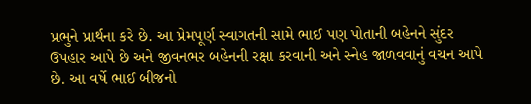પ્રભુને પ્રાર્થના કરે છે. આ પ્રેમપૂર્ણ સ્વાગતની સામે ભાઈ પણ પોતાની બહેનને સુંદર ઉપહાર આપે છે અને જીવનભર બહેનની રક્ષા કરવાની અને સ્નેહ જાળવવાનું વચન આપે છે. આ વર્ષે ભાઈ બીજનો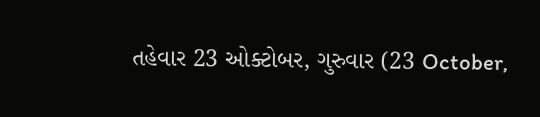તહેવાર 23 ઓક્ટોબર, ગુરુવાર (23 October,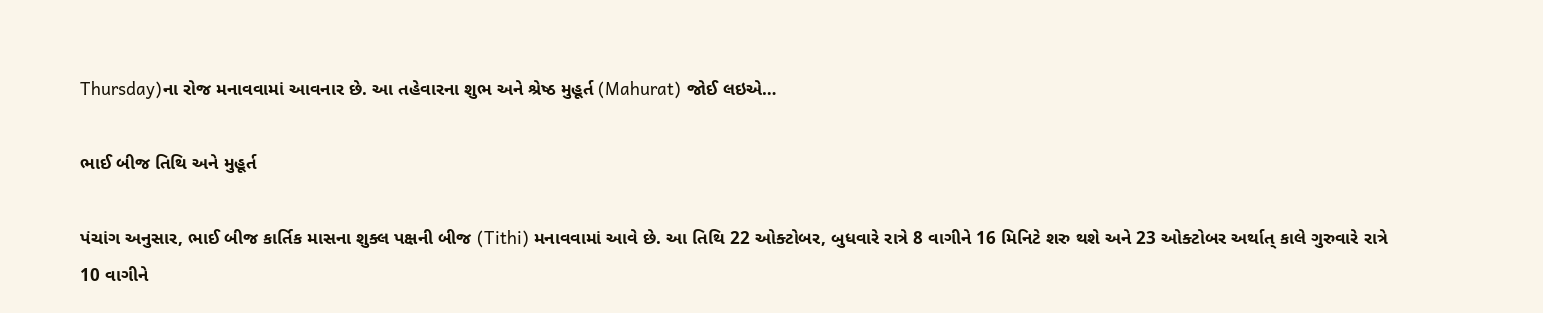Thursday)ના રોજ મનાવવામાં આવનાર છે. આ તહેવારના શુભ અને શ્રેષ્ઠ મુહૂર્ત (Mahurat) જોઈ લઇએ…

ભાઈ બીજ તિથિ અને મુહૂર્ત

પંચાંગ અનુસાર, ભાઈ બીજ કાર્તિક માસના શુક્લ પક્ષની બીજ (Tithi) મનાવવામાં આવે છે. આ તિથિ 22 ઓક્ટોબર, બુધવારે રાત્રે 8 વાગીને 16 મિનિટે શરુ થશે અને 23 ઓક્ટોબર અર્થાત્ કાલે ગુરુવારે રાત્રે 10 વાગીને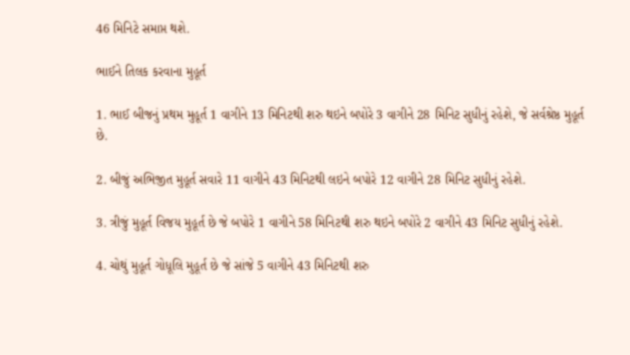46 મિનિટે સમાપ્ત થશે.

ભાઈને તિલક કરવાના મુહૂર્ત

1. ભાઈ બીજનું પ્રથમ મુહૂર્ત 1 વાગીને 13 મિનિટથી શરુ થઇને બપોરે 3 વાગીને 28 મિનિટ સુધીનું રહેશે, જે સર્વશ્રેષ્ઠ મુહૂર્ત છે.

2. બીજું અભિજીત મુહૂર્ત સવારે 11 વાગીને 43 મિનિટથી લઇને બપોરે 12 વાગીને 28 મિનિટ સુધીનું રહેશે.

3. ત્રીજું મુહૂર્ત વિજય મુહૂર્ત છે જે બપોરે 1 વાગીને 58 મિનિટથી શરુ થઇને બપોરે 2 વાગીને 43 મિનિટ સુધીનું રહેશે.

4. ચોથું મુહૂર્ત ગોધૂલિ મુહૂર્ત છે જે સાંજે 5 વાગીને 43 મિનિટથી શરુ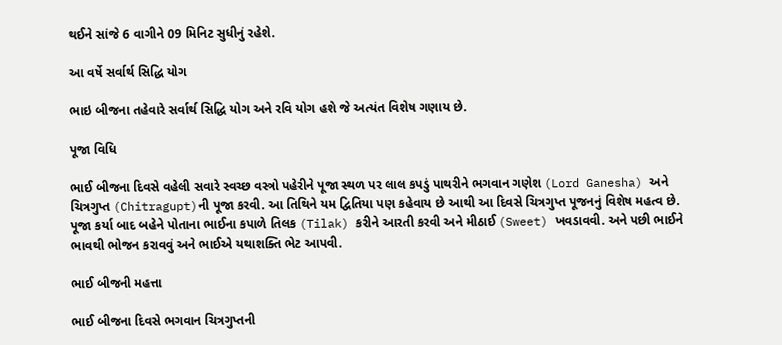થઈને સાંજે 6 વાગીને 09 મિનિટ સુધીનું રહેશે.

આ વર્ષે સર્વાર્થ સિદ્ધિ યોગ

ભાઇ બીજના તહેવારે સર્વાર્થ સિદ્ધિ યોગ અને રવિ યોગ હશે જે અત્યંત વિશેષ ગણાય છે.

પૂજા વિધિ

ભાઈ બીજના દિવસે વહેલી સવારે સ્વચ્છ વસ્ત્રો પહેરીને પૂજા સ્થળ પર લાલ કપડું પાથરીને ભગવાન ગણેશ (Lord Ganesha) અને ચિત્રગુપ્ત (Chitragupt)ની પૂજા કરવી. આ તિથિને યમ દ્વિતિયા પણ કહેવાય છે આથી આ દિવસે ચિત્રગુપ્ત પૂજનનું વિશેષ મહત્વ છે. પૂજા કર્યા બાદ બહેને પોતાના ભાઈના કપાળે તિલક (Tilak) કરીને આરતી કરવી અને મીઠાઈ (Sweet) ખવડાવવી. અને પછી ભાઈને ભાવથી ભોજન કરાવવું અને ભાઈએ યથાશક્તિ ભેટ આપવી.

ભાઈ બીજની મહત્તા

ભાઈ બીજના દિવસે ભગવાન ચિત્રગુપ્તની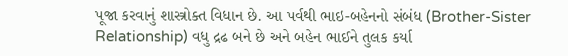પૂજા કરવાનું શાસ્ત્રોક્ત વિધાન છે. આ પર્વથી ભાઇ-બહેનનો સંબંધ (Brother-Sister Relationship) વધુ દ્રઢ બને છે અને બહેન ભાઈને તુલક કર્યા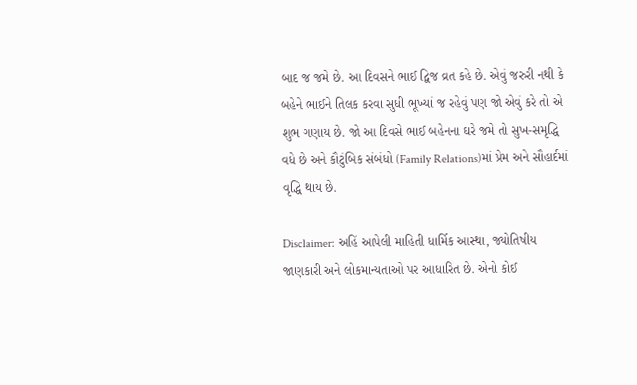બાદ જ જમે છે. આ દિવસને ભાઈ દ્વિજ વ્રત કહે છે. એવું જરુરી નથી કે બહેને ભાઈને તિલક કરવા સુધી ભૂખ્યાં જ રહેવું પણ જો એવું કરે તો એ શુભ ગણાય છે. જો આ દિવસે ભાઈ બહેનના ઘરે જમે તો સુખ-સમૃદ્ધિ વધે છે અને કૌટુંબિક સંબંધો (Family Relations)માં પ્રેમ અને સૌહાર્દમાં વૃદ્ધિ થાય છે.

Disclaimer: અહિં આપેલી માહિતી ધાર્મિક આસ્થા, જ્યોતિષીય જાણકારી અને લોકમાન્યતાઓ પર આધારિત છે. એનો કોઈ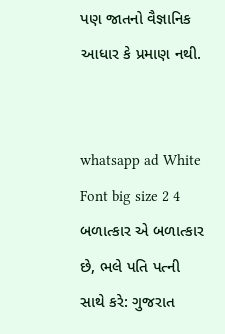પણ જાતનો વૈજ્ઞાનિક આધાર કે પ્રમાણ નથી.


whatsapp ad White Font big size 2 4 બળાત્કાર એ બળાત્કાર છે, ભલે પતિ પત્ની સાથે કરે: ગુજરાત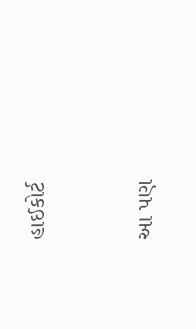હાઈકોર્ટ


આ પણ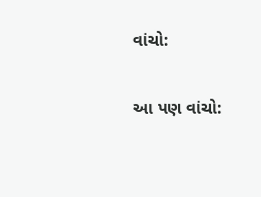વાંચો:

આ પણ વાંચો: